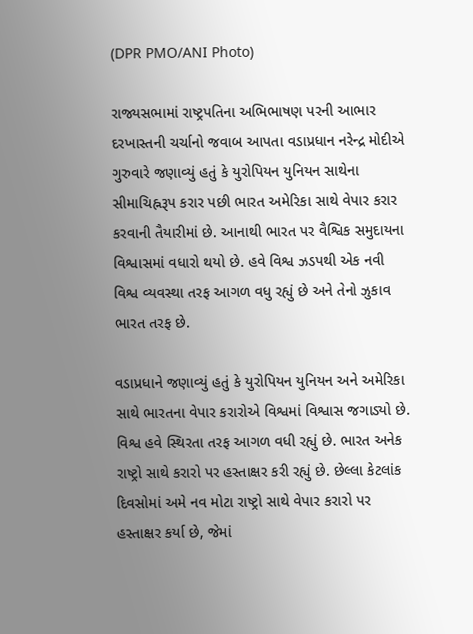(DPR PMO/ANI Photo)

રાજ્યસભામાં રાષ્ટ્રપતિના અભિભાષણ પરની આભાર દરખાસ્તની ચર્ચાનો જવાબ આપતા વડાપ્રધાન નરેન્દ્ર મોદીએ ગુરુવારે જણાવ્યું હતું કે યુરોપિયન યુનિયન સાથેના સીમાચિહ્નરૂપ કરાર પછી ભારત અમેરિકા સાથે વેપાર કરાર કરવાની તૈયારીમાં છે. આનાથી ભારત પર વૈશ્વિક સમુદાયના વિશ્વાસમાં વધારો થયો છે. હવે વિશ્વ ઝડપથી એક નવી વિશ્વ વ્યવસ્થા તરફ આગળ વધુ રહ્યું છે અને તેનો ઝુકાવ ભારત તરફ છે.

વડાપ્રધાને જણાવ્યું હતું કે યુરોપિયન યુનિયન અને અમેરિકા સાથે ભારતના વેપાર કરારોએ વિશ્વમાં વિશ્વાસ જગાડ્યો છે. વિશ્વ હવે સ્થિરતા તરફ આગળ વધી રહ્યું છે. ભારત અનેક રાષ્ટ્રો સાથે કરારો પર હસ્તાક્ષર કરી રહ્યું છે. છેલ્લા કેટલાંક દિવસોમાં અમે નવ મોટા રાષ્ટ્રો સાથે વેપાર કરારો પર હસ્તાક્ષર કર્યા છે, જેમાં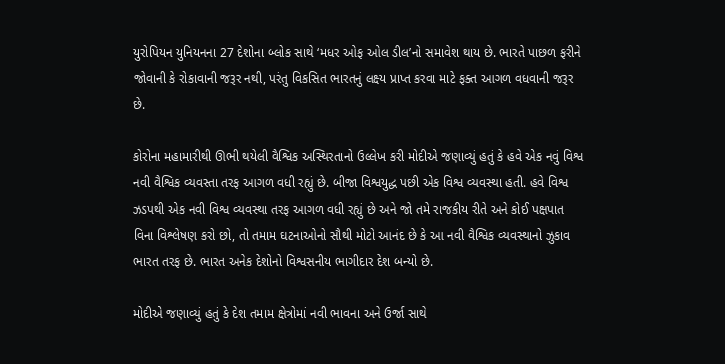યુરોપિયન યુનિયનના 27 દેશોના બ્લોક સાથે ‘મધર ઓફ ઓલ ડીલ’નો સમાવેશ થાય છે. ભારતે પાછળ ફરીને જોવાની કે રોકાવાની જરૂર નથી, પરંતુ વિકસિત ભારતનું લક્ષ્ય પ્રાપ્ત કરવા માટે ફક્ત આગળ વધવાની જરૂર છે.

કોરોના મહામારીથી ઊભી થયેલી વૈશ્વિક અસ્થિરતાનો ઉલ્લેખ કરી મોદીએ જણાવ્યું હતું કે હવે એક નવું વિશ્વ નવી વૈશ્વિક વ્યવસ્તા તરફ આગળ વધી રહ્યું છે. બીજા વિશ્વયુદ્ધ પછી એક વિશ્વ વ્યવસ્થા હતી. હવે વિશ્વ ઝડપથી એક નવી વિશ્વ વ્યવસ્થા તરફ આગળ વધી રહ્યું છે અને જો તમે રાજકીય રીતે અને કોઈ પક્ષપાત વિના વિશ્લેષણ કરો છો, તો તમામ ઘટનાઓનો સૌથી મોટો આનંદ છે કે આ નવી વૈશ્વિક વ્યવસ્થાનો ઝુકાવ ભારત તરફ છે. ભારત અનેક દેશોનો વિશ્વસનીય ભાગીદાર દેશ બન્યો છે.

મોદીએ જણાવ્યું હતું કે દેશ તમામ ક્ષેત્રોમાં નવી ભાવના અને ઉર્જા સાથે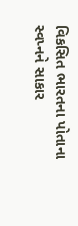વિકસિત ભારતના પોતાના સ્વપ્નને સાકાર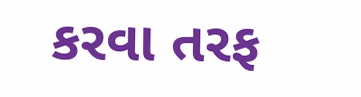કરવા તરફ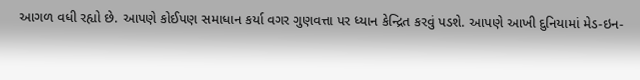આગળ વધી રહ્યો છે. આપણે કોઈપણ સમાધાન કર્યા વગર ગુણવત્તા પર ધ્યાન કેન્દ્રિત કરવું પડશે. આપણે આખી દુનિયામાં મેડ-ઇન-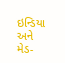ઇન્ડિયા અને મેડ-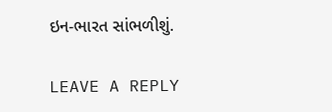ઇન-ભારત સાંભળીશું.

LEAVE A REPLY